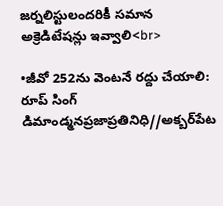జర్నలిస్టులందరికీ సమాన అక్రెడిటేషన్లు ఇవ్వాలి<br>

•జీవో 252ను వెంటనే రద్దు చేయాలి: రూప్ సింగ్ డిమాండ్మనప్రజాప్రతినిధి//అక్బర్‌పేట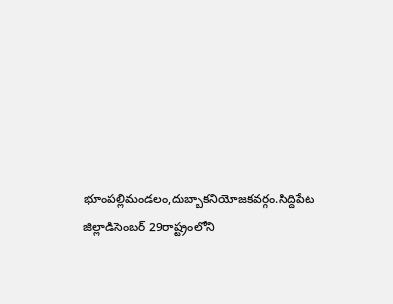భూంపల్లిమండలం,దుబ్బాకనియోజకవర్గం.సిద్దిపేట జిల్లాడిసెంబర్ 29రాష్ట్రంలోని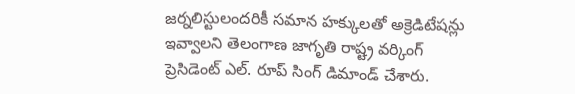జర్నలిస్టులందరికీ సమాన హక్కులతో అక్రెడిటేషన్లు ఇవ్వాలని తెలంగాణ జాగృతి రాష్ట్ర వర్కింగ్ ప్రెసిడెంట్ ఎల్. రూప్ సింగ్ డిమాండ్ చేశారు.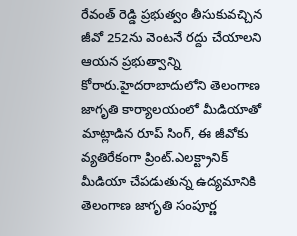రేవంత్ రెడ్డి ప్రభుత్వం తీసుకువచ్చిన జీవో 252ను వెంటనే రద్దు చేయాలని ఆయన ప్రభుత్వాన్ని కోరారు.హైదరాబాదులోని తెలంగాణ జాగృతి కార్యాలయంలో మీడియాతో మాట్లాడిన రూప్ సింగ్, ఈ జీవోకు వ్యతిరేకంగా ప్రింట్.ఎలక్ట్రానిక్ మీడియా చేపడుతున్న ఉద్యమానికి తెలంగాణ జాగృతి సంపూర్ణ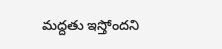మద్దతు ఇస్తోందని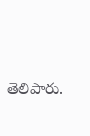తెలిపారు.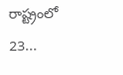రాష్ట్రంలో 23...